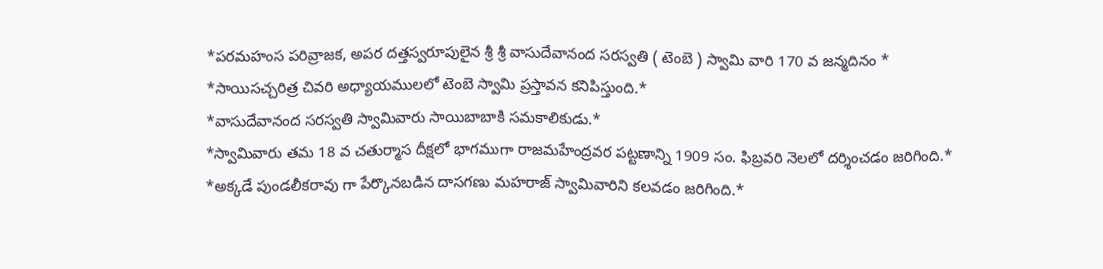*పరమహంస పరివ్రాజక, అపర దత్తస్వరూపులైన శ్రీ శ్రీ వాసుదేవానంద సరస్వతి ( టెంబె ) స్వామి వారి 170 వ జన్మదినం *
*సాయిసచ్చరిత్ర చివరి అధ్యాయములలో టెంబె స్వామి ప్రస్తావన కనిపిస్తుంది.*
*వాసుదేవానంద సరస్వతి స్వామివారు సాయిబాబాకి సమకాలికుడు.*
*స్వామివారు తమ 18 వ చతుర్మాస దీక్షలో భాగముగా రాజమహేంద్రవర పట్టణాన్ని 1909 సం. ఫిబ్రవరి నెలలో దర్శించడం జరిగింది.*
*అక్కడే పుండలీకరావు గా పేర్కొనబడిన దాసగణు మహరాజ్ స్వామివారిని కలవడం జరిగింది.*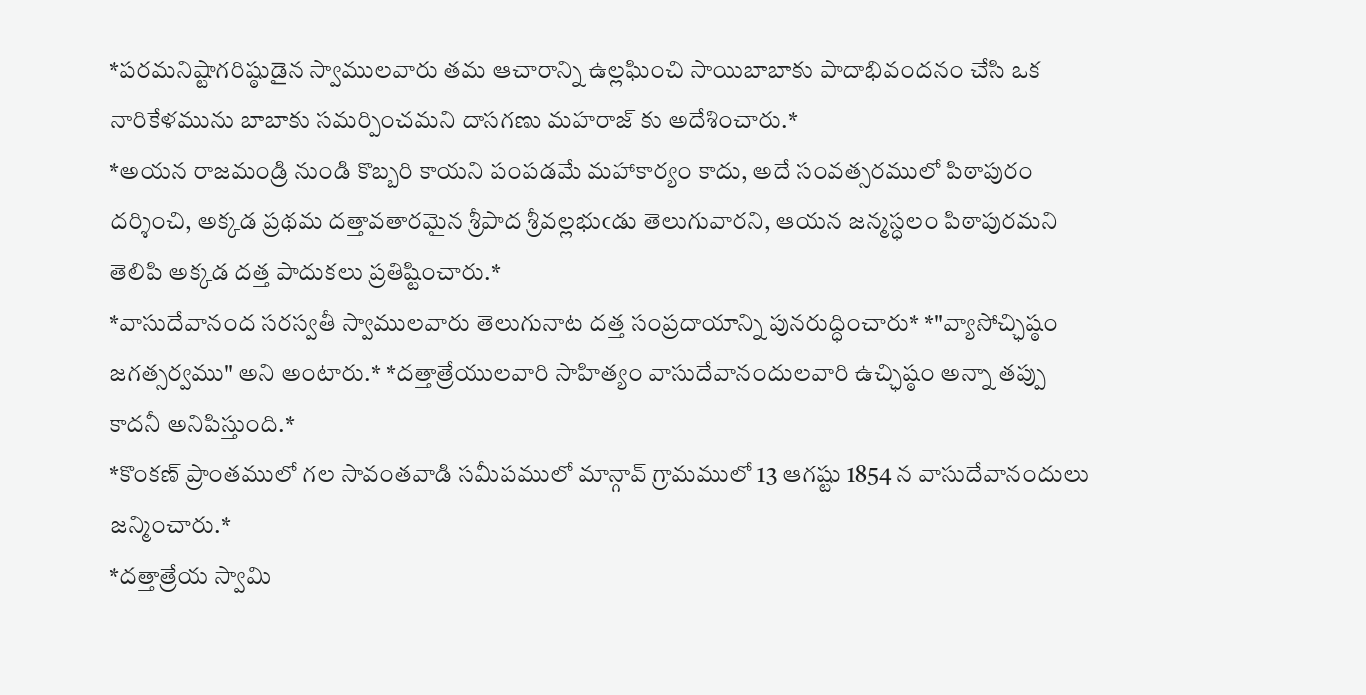*పరమనిష్టాగరిష్ఠుడైన స్వాములవారు తమ ఆచారాన్ని ఉల్లఘించి సాయిబాబాకు పాదాభివందనం చేసి ఒక నారికేళమును బాబాకు సమర్పించమని దాసగణు మహరాజ్ కు అదేశించారు.*
*అయన రాజమండ్రి నుండి కొబ్బరి కాయని పంపడమే మహాకార్యం కాదు, అదే సంవత్సరములో పిఠాపురం దర్శించి, అక్కడ ప్రథమ దత్తావతారమైన శ్రీపాద శ్రీవల్లభుఁడు తెలుగువారని, ఆయన జన్మస్ధలం పిఠాపురమని తెలిపి అక్కడ దత్త పాదుకలు ప్రతిష్టించారు.*
*వాసుదేవానంద సరస్వతీ స్వాములవారు తెలుగునాట దత్త సంప్రదాయాన్ని పునరుద్ధించారు* *"వ్యాసోచ్ఛిష్ఠం జగత్సర్వము" అని అంటారు.* *దత్తాత్రేయులవారి సాహిత్యం వాసుదేవానందులవారి ఉచ్ఛిష్ఠం అన్నా తప్పు కాదనీ అనిపిస్తుంది.*
*కొంకణ్ ప్రాంతములో గల సావంతవాడి సమీపములో మాన్గావ్ గ్రామములో 13 ఆగష్టు 1854 న వాసుదేవానందులు జన్మించారు.*
*దత్తాత్రేయ స్వామి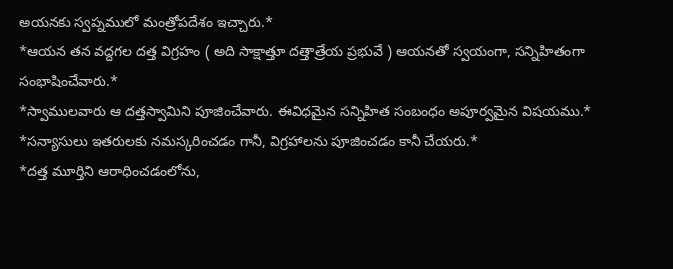అయనకు స్వప్నములో మంత్రోపదేశం ఇచ్చారు.*
*ఆయన తన వద్దగల దత్త విగ్రహం ( అది సాక్షాత్తూ దత్తాత్రేయ ప్రభువే ) ఆయనతో స్వయంగా, సన్నిహితంగా సంభాషించేవారు.*
*స్వాములవారు ఆ దత్తస్వామిని పూజించేవారు. ఈవిధమైన సన్నిహిత సంబంధం అపూర్వమైన విషయము.*
*సన్యాసులు ఇతరులకు నమస్కరించడం గానీ, విగ్రహాలను పూజించడం కానీ చేయరు.*
*దత్త మూర్తిని ఆరాధించడంలోను,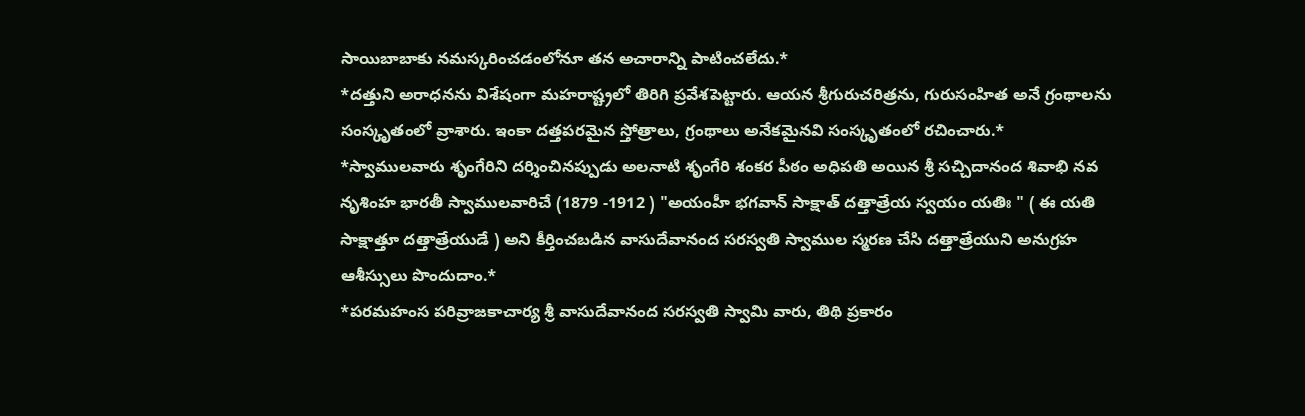సాయిబాబాకు నమస్కరించడంలోనూ తన అచారాన్ని పాటించలేదు.*
*దత్తుని అరాధనను విశేషంగా మహరాష్ట్రలో తిరిగి ప్రవేశపెట్టారు. ఆయన శ్రీగురుచరిత్రను, గురుసంహిత అనే గ్రంథాలను సంస్కృతంలో వ్రాశారు. ఇంకా దత్తపరమైన స్తోత్రాలు, గ్రంథాలు అనేకమైనవి సంస్కృతంలో రచించారు.*
*స్వాములవారు శృంగేరిని దర్శించినప్పుడు అలనాటి శృంగేరి శంకర పీఠం అధిపతి అయిన శ్రీ సచ్చిదానంద శివాభి నవ నృశింహ భారతీ స్వాములవారిచే (1879 -1912 ) "అయంహీ భగవాన్ సాక్షాత్ దత్తాత్రేయ స్వయం యతిః " ( ఈ యతి సాక్షాత్తూ దత్తాత్రేయుడే ) అని కీర్తించబడిన వాసుదేవానంద సరస్వతి స్వాముల స్మరణ చేసి దత్తాత్రేయుని అనుగ్రహ ఆశీస్సులు పొందుదాం.*
*పరమహంస పరివ్రాజకాచార్య శ్రీ వాసుదేవానంద సరస్వతి స్వామి వారు, తిథి ప్రకారం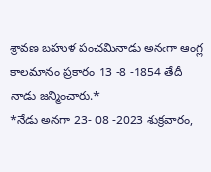శ్రావణ బహుళ పంచమినాడు అనఁగా ఆంగ్ల కాలమానం ప్రకారం 13 -8 -1854 తేదీ నాడు జన్మించారు.*
*నేడు అనగా 23- 08 -2023 శుక్రవారం,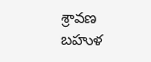శ్రావణ బహుళ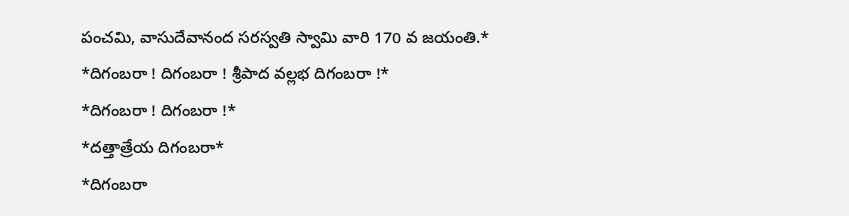పంచమి, వాసుదేవానంద సరస్వతి స్వామి వారి 170 వ జయంతి.*
*దిగంబరా ! దిగంబరా ! శ్రీపాద వల్లభ దిగంబరా !*
*దిగంబరా ! దిగంబరా !*
*దత్తాత్రేయ దిగంబరా*
*దిగంబరా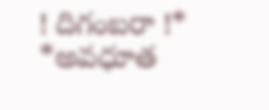! దిగంబరా !*
*అవధూత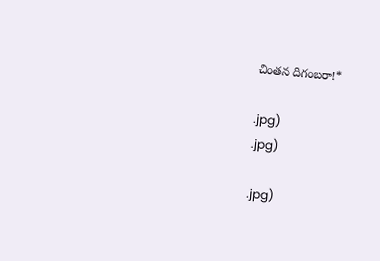చింతన దిగంబరా!*

.jpg)
.jpg)

.jpg)